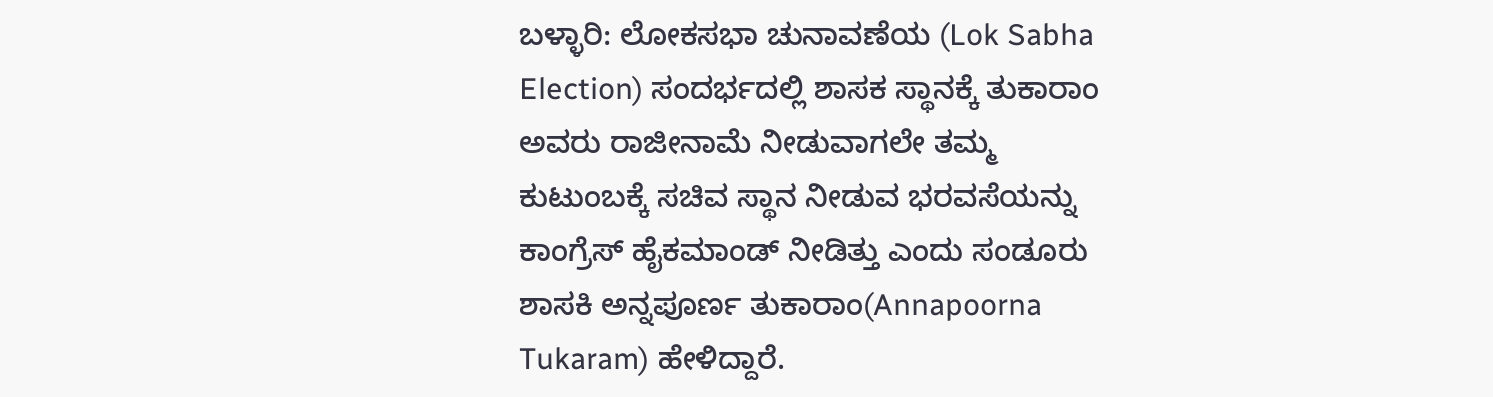ಬಳ್ಳಾರಿ: ಲೋಕಸಭಾ ಚುನಾವಣೆಯ (Lok Sabha Election) ಸಂದರ್ಭದಲ್ಲಿ ಶಾಸಕ ಸ್ಥಾನಕ್ಕೆ ತುಕಾರಾಂ ಅವರು ರಾಜೀನಾಮೆ ನೀಡುವಾಗಲೇ ತಮ್ಮ ಕುಟುಂಬಕ್ಕೆ ಸಚಿವ ಸ್ಥಾನ ನೀಡುವ ಭರವಸೆಯನ್ನು ಕಾಂಗ್ರೆಸ್ ಹೈಕಮಾಂಡ್ ನೀಡಿತ್ತು ಎಂದು ಸಂಡೂರು ಶಾಸಕಿ ಅನ್ನಪೂರ್ಣ ತುಕಾರಾಂ(Annapoorna Tukaram) ಹೇಳಿದ್ದಾರೆ.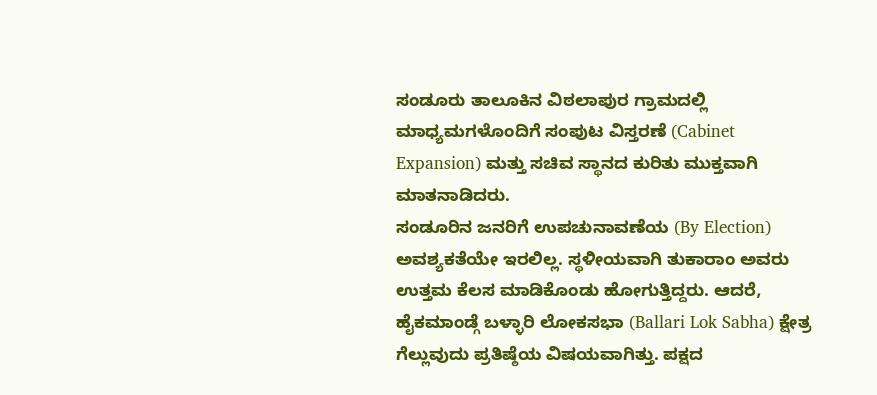ಸಂಡೂರು ತಾಲೂಕಿನ ವಿಠಲಾಪುರ ಗ್ರಾಮದಲ್ಲಿ ಮಾಧ್ಯಮಗಳೊಂದಿಗೆ ಸಂಪುಟ ವಿಸ್ತರಣೆ (Cabinet Expansion) ಮತ್ತು ಸಚಿವ ಸ್ಥಾನದ ಕುರಿತು ಮುಕ್ತವಾಗಿ ಮಾತನಾಡಿದರು.
ಸಂಡೂರಿನ ಜನರಿಗೆ ಉಪಚುನಾವಣೆಯ (By Election) ಅವಶ್ಯಕತೆಯೇ ಇರಲಿಲ್ಲ. ಸ್ಥಳೀಯವಾಗಿ ತುಕಾರಾಂ ಅವರು ಉತ್ತಮ ಕೆಲಸ ಮಾಡಿಕೊಂಡು ಹೋಗುತ್ತಿದ್ದರು. ಆದರೆ, ಹೈಕಮಾಂಡ್ಗೆ ಬಳ್ಳಾರಿ ಲೋಕಸಭಾ (Ballari Lok Sabha) ಕ್ಷೇತ್ರ ಗೆಲ್ಲುವುದು ಪ್ರತಿಷ್ಠೆಯ ವಿಷಯವಾಗಿತ್ತು. ಪಕ್ಷದ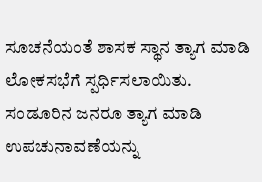ಸೂಚನೆಯಂತೆ ಶಾಸಕ ಸ್ಥಾನ ತ್ಯಾಗ ಮಾಡಿ ಲೋಕಸಭೆಗೆ ಸ್ಪರ್ಧಿಸಲಾಯಿತು. ಸಂಡೂರಿನ ಜನರೂ ತ್ಯಾಗ ಮಾಡಿ ಉಪಚುನಾವಣೆಯನ್ನು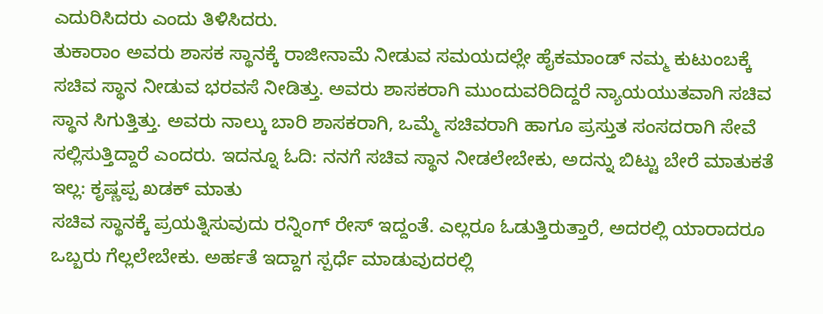ಎದುರಿಸಿದರು ಎಂದು ತಿಳಿಸಿದರು.
ತುಕಾರಾಂ ಅವರು ಶಾಸಕ ಸ್ಥಾನಕ್ಕೆ ರಾಜೀನಾಮೆ ನೀಡುವ ಸಮಯದಲ್ಲೇ ಹೈಕಮಾಂಡ್ ನಮ್ಮ ಕುಟುಂಬಕ್ಕೆ ಸಚಿವ ಸ್ಥಾನ ನೀಡುವ ಭರವಸೆ ನೀಡಿತ್ತು. ಅವರು ಶಾಸಕರಾಗಿ ಮುಂದುವರಿದಿದ್ದರೆ ನ್ಯಾಯಯುತವಾಗಿ ಸಚಿವ ಸ್ಥಾನ ಸಿಗುತ್ತಿತ್ತು. ಅವರು ನಾಲ್ಕು ಬಾರಿ ಶಾಸಕರಾಗಿ, ಒಮ್ಮೆ ಸಚಿವರಾಗಿ ಹಾಗೂ ಪ್ರಸ್ತುತ ಸಂಸದರಾಗಿ ಸೇವೆ ಸಲ್ಲಿಸುತ್ತಿದ್ದಾರೆ ಎಂದರು. ಇದನ್ನೂ ಓದಿ: ನನಗೆ ಸಚಿವ ಸ್ಥಾನ ನೀಡಲೇಬೇಕು, ಅದನ್ನು ಬಿಟ್ಟು ಬೇರೆ ಮಾತುಕತೆ ಇಲ್ಲ: ಕೃಷ್ಣಪ್ಪ ಖಡಕ್ ಮಾತು
ಸಚಿವ ಸ್ಥಾನಕ್ಕೆ ಪ್ರಯತ್ನಿಸುವುದು ರನ್ನಿಂಗ್ ರೇಸ್ ಇದ್ದಂತೆ. ಎಲ್ಲರೂ ಓಡುತ್ತಿರುತ್ತಾರೆ, ಅದರಲ್ಲಿ ಯಾರಾದರೂ ಒಬ್ಬರು ಗೆಲ್ಲಲೇಬೇಕು. ಅರ್ಹತೆ ಇದ್ದಾಗ ಸ್ಪರ್ಧೆ ಮಾಡುವುದರಲ್ಲಿ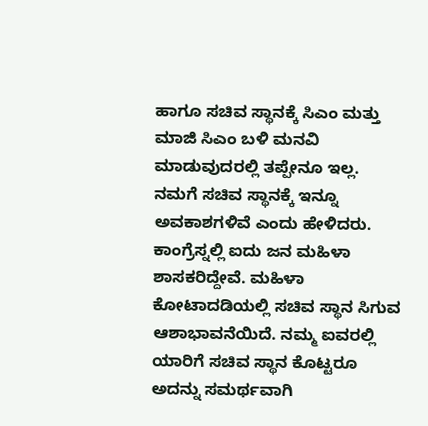ಹಾಗೂ ಸಚಿವ ಸ್ಥಾನಕ್ಕೆ ಸಿಎಂ ಮತ್ತು ಮಾಜಿ ಸಿಎಂ ಬಳಿ ಮನವಿ ಮಾಡುವುದರಲ್ಲಿ ತಪ್ಪೇನೂ ಇಲ್ಲ. ನಮಗೆ ಸಚಿವ ಸ್ಥಾನಕ್ಕೆ ಇನ್ನೂ ಅವಕಾಶಗಳಿವೆ ಎಂದು ಹೇಳಿದರು.
ಕಾಂಗ್ರೆಸ್ನಲ್ಲಿ ಐದು ಜನ ಮಹಿಳಾ ಶಾಸಕರಿದ್ದೇವೆ. ಮಹಿಳಾ ಕೋಟಾದಡಿಯಲ್ಲಿ ಸಚಿವ ಸ್ಥಾನ ಸಿಗುವ ಆಶಾಭಾವನೆಯಿದೆ. ನಮ್ಮ ಐವರಲ್ಲಿ ಯಾರಿಗೆ ಸಚಿವ ಸ್ಥಾನ ಕೊಟ್ಟರೂ ಅದನ್ನು ಸಮರ್ಥವಾಗಿ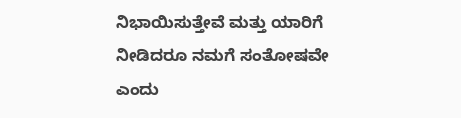ನಿಭಾಯಿಸುತ್ತೇವೆ ಮತ್ತು ಯಾರಿಗೆ ನೀಡಿದರೂ ನಮಗೆ ಸಂತೋಷವೇ ಎಂದು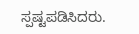ಸ್ಪಷ್ಟಪಡಿಸಿದರು.